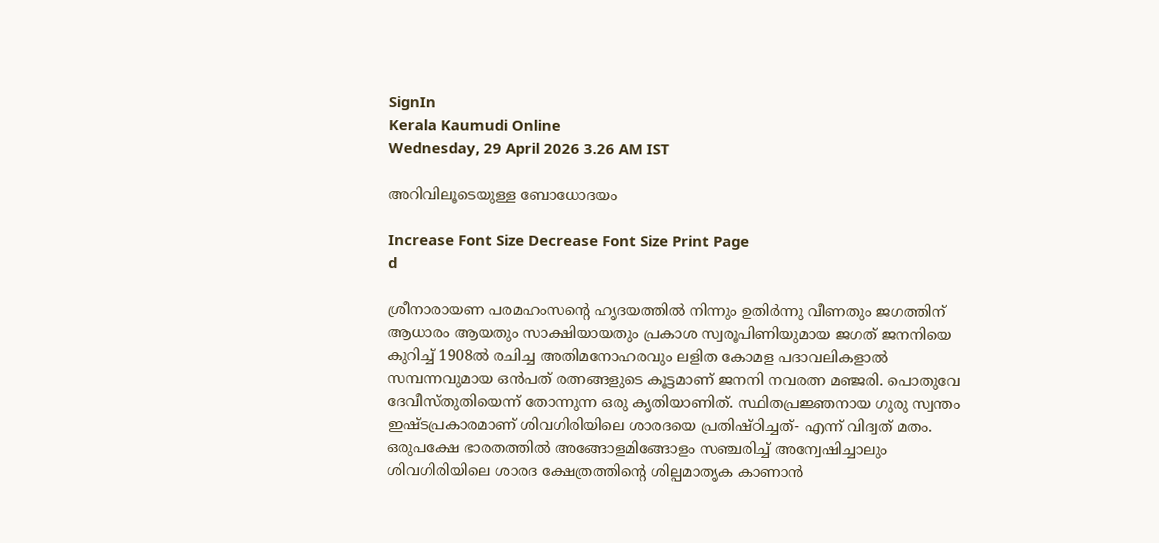SignIn
Kerala Kaumudi Online
Wednesday, 29 April 2026 3.26 AM IST

അറിവിലൂടെയുള്ള ബോധോദയം

Increase Font Size Decrease Font Size Print Page
d

ശ്രീനാരായണ പരമഹംസന്റെ ഹൃദയത്തിൽ നിന്നും ഉതിർന്നു വീണതും ജഗത്തിന് ആധാരം ആയതും സാക്ഷിയായതും പ്രകാശ സ്വരൂപിണിയുമായ ജഗത്‌ ജനനിയെ കുറിച്ച് 1908ൽ രചിച്ച അതിമനോഹരവും ലളിത കോമള പദാവലികളാൽ സമ്പന്നവുമായ ഒൻപത് രത്നങ്ങളുടെ കൂട്ടമാണ് ജനനി നവരത്ന മഞ്ജരി. പൊതുവേ ദേവീസ്തുതിയെന്ന് തോന്നുന്ന ഒരു കൃതിയാണിത്. സ്ഥിതപ്രജ്ഞനായ ഗുരു സ്വന്തം ഇഷ്ടപ്രകാരമാണ് ശിവഗിരിയിലെ ശാരദയെ പ്രതിഷ്ഠിച്ചത്- എന്ന് വിദ്വത് മതം. ഒരുപക്ഷേ ഭാരതത്തിൽ അങ്ങോളമിങ്ങോളം സഞ്ചരിച്ച് അന്വേഷിച്ചാലും ശിവഗിരിയിലെ ശാരദ ക്ഷേത്രത്തിന്റെ ശില്പമാതൃക കാണാൻ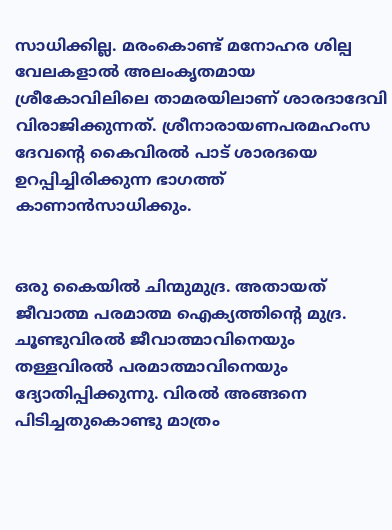സാധിക്കില്ല. മരംകൊണ്ട് മനോഹര ശില്പ വേലകളാൽ അലംകൃതമായ ശ്രീകോവിലിലെ താമരയിലാണ് ശാരദാദേവി വിരാജിക്കുന്നത്. ശ്രീനാരായണപരമഹംസ ദേവന്റെ കൈവിരൽ പാട് ശാരദയെ ഉറപ്പിച്ചിരിക്കുന്ന ഭാഗത്ത് കാണാൻസാധിക്കും.


ഒരു കൈയിൽ ചിന്മുമുദ്ര. അതായത് ജീവാത്മ പരമാത്മ ഐക്യത്തിന്റെ മുദ്ര. ചൂണ്ടുവിരൽ ജീവാത്മാവിനെയും തള്ളവിരൽ പരമാത്മാവിനെയും ദ്യോതിപ്പിക്കുന്നു. വിരൽ അങ്ങനെ പിടിച്ചതുകൊണ്ടു മാത്രം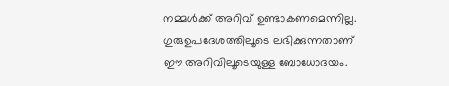നമ്മൾക്ക് അറിവ് ഉണ്ടാകണമെന്നില്ല. ഗുരുഉപദേശത്തിലൂടെ ലഭിക്കുന്നതാണ് ഈ അറിവിലൂടെയുള്ള ബോധോദയം.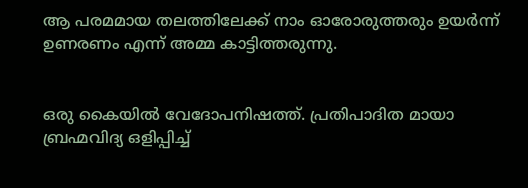ആ പരമമായ തലത്തിലേക്ക് നാം ഓരോരുത്തരും ഉയർന്ന് ഉണരണം എന്ന് അമ്മ കാട്ടിത്തരുന്നു.


ഒരു കൈയിൽ വേദോപനിഷത്ത്. പ്രതിപാദിത മായാ ബ്രഹ്മവിദ്യ ഒളിപ്പിച്ച്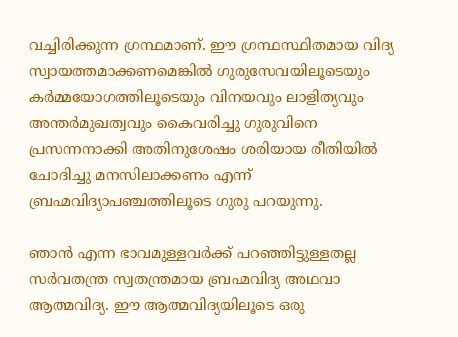വച്ചിരിക്കുന്ന ഗ്രന്ഥമാണ്. ഈ ഗ്രന്ഥസ്ഥിതമായ വിദ്യ സ്വായത്തമാക്കണമെങ്കിൽ ഗുരുസേവയിലൂടെയും കർമ്മയോഗത്തിലൂടെയും വിനയവും ലാളിത്യവും അന്തർമുഖത്വവും കൈവരിച്ചു ഗുരുവിനെ പ്രസന്നനാക്കി അതിനുശേഷം ശരിയായ രീതിയിൽ ചോദിച്ചു മനസിലാക്കണം എന്ന് ബ്രഹ്മവിദ്യാപഞ്ചത്തിലൂടെ ഗുരു പറയുന്നു.

ഞാൻ എന്ന ഭാവമുള്ളവർക്ക് പറഞ്ഞിട്ടുള്ളതല്ല സർവതന്ത്ര സ്വതന്ത്രമായ ബ്രഹ്മവിദ്യ അഥവാ ആത്മവിദ്യ. ഈ ആത്മവിദ്യയിലൂടെ ഒരു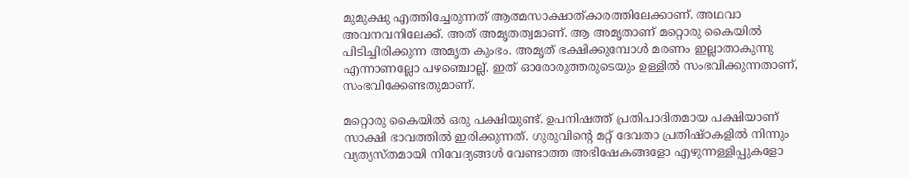മുമുക്ഷു എത്തിച്ചേരുന്നത് ആത്മസാക്ഷാത്കാരത്തിലേക്കാണ്. അഥവാ അവനവനിലേക്ക്. അത് അമൃതത്വമാണ്. ആ അമൃതാണ് മറ്റൊരു കൈയിൽ പിടിച്ചിരിക്കുന്ന അമൃത കുംഭം. അമൃത് ഭക്ഷിക്കുമ്പോൾ മരണം ഇല്ലാതാകുന്നു എന്നാണല്ലോ പഴഞ്ചൊല്ല്. ഇത് ഓരോരുത്തരുടെയും ഉള്ളിൽ സംഭവിക്കുന്നതാണ്, സംഭവിക്കേണ്ടതുമാണ്.

മറ്റൊരു കൈയിൽ ഒരു പക്ഷിയുണ്ട്. ഉപനിഷത്ത് പ്രതിപാദിതമായ പക്ഷിയാണ് സാക്ഷി ഭാവത്തിൽ ഇരിക്കുന്നത്. ഗുരുവിന്റെ മറ്റ് ദേവതാ പ്രതിഷ്ഠകളിൽ നിന്നും വ്യത്യസ്തമായി നിവേദ്യങ്ങൾ വേണ്ടാത്ത അഭിഷേകങ്ങളോ എഴുന്നള്ളിപ്പുകളോ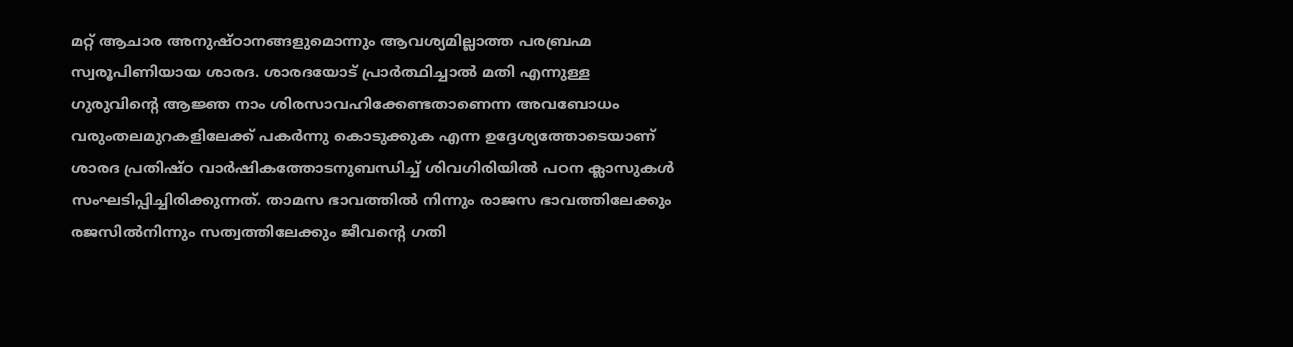മറ്റ് ആചാര അനുഷ്ഠാനങ്ങളുമൊന്നും ആവശ്യമില്ലാത്ത പരബ്രഹ്മ സ്വരൂപിണിയായ ശാരദ. ശാരദയോട് പ്രാർത്ഥിച്ചാൽ മതി എന്നുള്ള ഗുരുവിന്റെ ആജ്ഞ നാം ശിരസാവഹിക്കേണ്ടതാണെന്ന അവബോധം വരുംതലമുറകളിലേക്ക് പകർന്നു കൊടുക്കുക എന്ന ഉദ്ദേശ്യത്തോടെയാണ് ശാരദ പ്രതിഷ്ഠ വാർഷികത്തോടനുബന്ധിച്ച് ശിവഗിരിയിൽ പഠന ക്ലാസുകൾ സംഘടിപ്പിച്ചിരിക്കുന്നത്. താമസ ഭാവത്തിൽ നിന്നും രാജസ ഭാവത്തിലേക്കും രജസിൽനിന്നും സത്വത്തിലേക്കും ജീവന്റെ ഗതി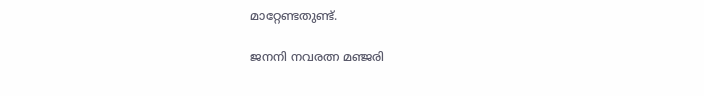മാറ്റേണ്ടതുണ്ട്.

ജനനി നവരത്ന മഞ്ജരി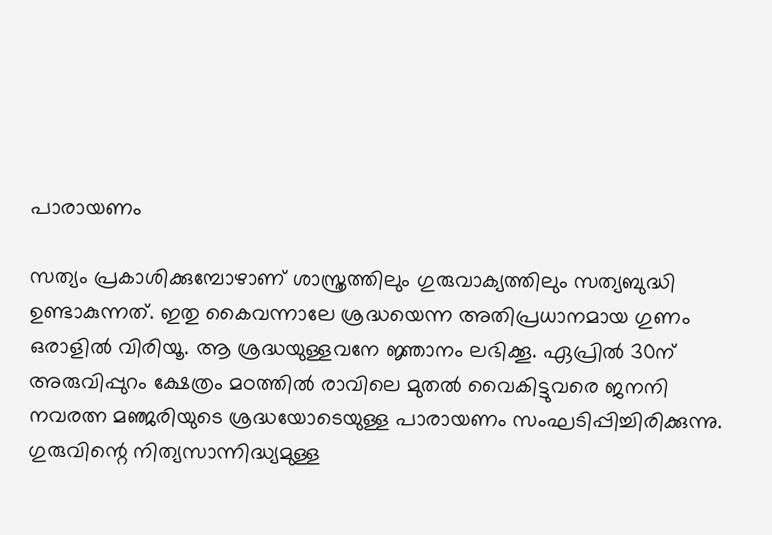പാരായണം

സത്യം പ്രകാശിക്കുമ്പോഴാണ് ശാസ്ത്രത്തിലും ഗുരുവാക്യത്തിലും സത്യബുദ്ധി ഉണ്ടാകുന്നത്. ഇതു കൈവന്നാലേ ശ്രദ്ധയെന്ന അതിപ്രധാനമായ ഗുണം ഒരാളിൽ വിരിയൂ. ആ ശ്രദ്ധയുള്ളവനേ ജ്ഞാനം ലഭിക്കൂ. ഏപ്രിൽ 30ന് അരുവിപ്പുറം ക്ഷേത്രം മഠത്തിൽ രാവിലെ മുതൽ വൈകിട്ടുവരെ ജനനി നവരത്ന മഞ്ജരിയുടെ ശ്രദ്ധയോടെയുള്ള പാരായണം സംഘടിപ്പിച്ചിരിക്കുന്നു. ഗുരുവിന്റെ നിത്യസാന്നിദ്ധ്യമുള്ള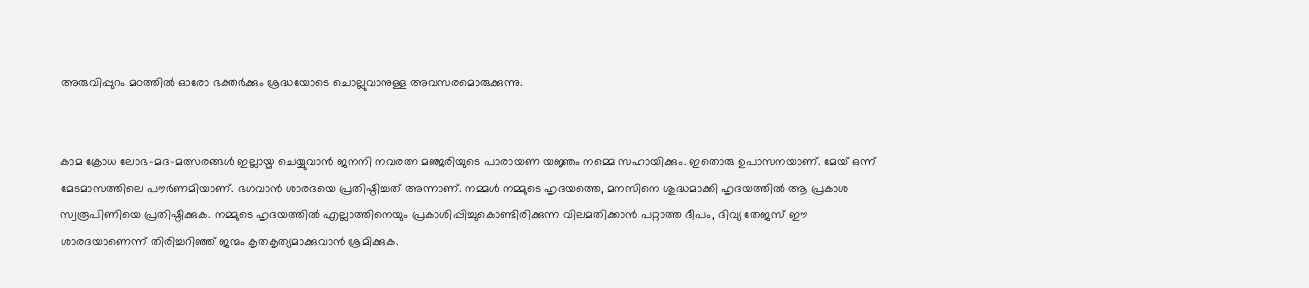അരുവിപ്പുറം മഠത്തിൽ ഓരോ ഭക്തർക്കും ശ്രദ്ധയോടെ ചൊല്ലുവാനുള്ള അവസരമൊരുക്കുന്നു.


കാമ ക്രോധ ലോഭ-മദ-മത്സരങ്ങൾ ഇല്ലായ്മ ചെയ്യുവാൻ ജനനി നവരത്ന മഞ്ജരിയുടെ പാരായണ യജ്ഞം നമ്മെ സഹായിക്കും. ഇതൊരു ഉപാസനയാണ്. മേയ് ഒന്ന് മേടമാസത്തിലെ പൗർണമിയാണ്. ഭഗവാൻ ശാരദയെ പ്രതിഷ്ഠിച്ചത് അന്നാണ്. നമ്മൾ നമ്മുടെ ഹൃദയത്തെ, മനസിനെ ശുദ്ധമാക്കി ഹൃദയത്തിൽ ആ പ്രകാശ സ്വരൂപിണിയെ പ്രതിഷ്ഠിക്കുക. നമ്മുടെ ഹൃദയത്തിൽ എല്ലാത്തിനെയും പ്രകാശിപ്പിച്ചുകൊണ്ടിരിക്കുന്ന വിലമതിക്കാൻ പറ്റാത്ത ദീപം, ദിവ്യ തേജസ് ഈ ശാരദയാണെന്ന് തിരിച്ചറിഞ്ഞ് ജന്മം കൃതകൃത്യമാക്കുവാൻ ശ്രമിക്കുക.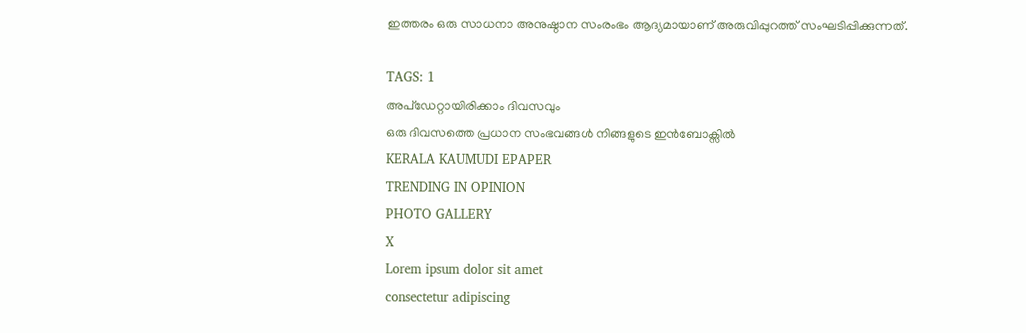ഇത്തരം ഒരു സാധനാ അനുഷ്ഠാന സംരംഭം ആദ്യമായാണ് അരുവിപ്പുറത്ത് സംഘടിപ്പിക്കുന്നത്.

TAGS: 1
അപ്ഡേറ്റായിരിക്കാം ദിവസവും
ഒരു ദിവസത്തെ പ്രധാന സംഭവങ്ങൾ നിങ്ങളുടെ ഇൻബോക്സിൽ
KERALA KAUMUDI EPAPER
TRENDING IN OPINION
PHOTO GALLERY
X
Lorem ipsum dolor sit amet
consectetur adipiscing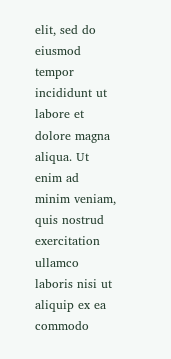elit, sed do eiusmod tempor incididunt ut labore et dolore magna aliqua. Ut enim ad minim veniam, quis nostrud exercitation ullamco laboris nisi ut aliquip ex ea commodo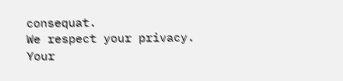consequat.
We respect your privacy. Your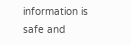information is safe and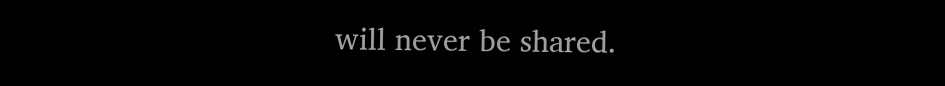will never be shared.